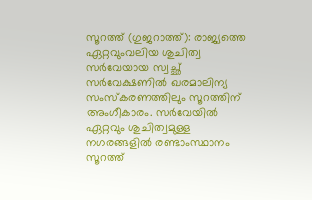സൂറത്ത് (ഗുജറാത്ത്): രാജ്യത്തെ ഏറ്റവുംവലിയ ശുചിത്വ സര്‍വേയായ സ്വച്ഛ് സര്‍വേക്ഷണില്‍ ഖരമാലിന്യ സംസ്‌കരണത്തിലും സൂറത്തിന് അംഗീകാരം. സര്‍വേയില്‍ ഏറ്റവും ശുചിത്വമുള്ള നഗരങ്ങളില്‍ രണ്ടാംസ്ഥാനം സൂറത്ത്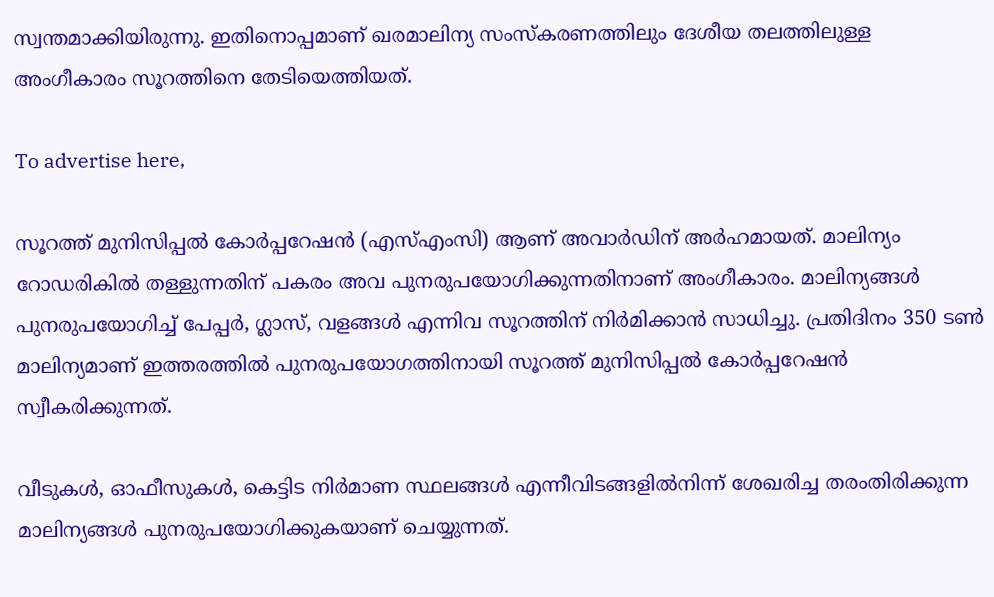സ്വന്തമാക്കിയിരുന്നു. ഇതിനൊപ്പമാണ് ഖരമാലിന്യ സംസ്‌കരണത്തിലും ദേശീയ തലത്തിലുള്ള അംഗീകാരം സൂറത്തിനെ തേടിയെത്തിയത്.

To advertise here,

സൂറത്ത് മുനിസിപ്പല്‍ കോര്‍പ്പറേഷന്‍ (എസ്എംസി) ആണ് അവാര്‍ഡിന് അര്‍ഹമായത്. മാലിന്യം റോഡരികില്‍ തള്ളുന്നതിന് പകരം അവ പുനരുപയോഗിക്കുന്നതിനാണ് അംഗീകാരം. മാലിന്യങ്ങള്‍ പുനരുപയോഗിച്ച് പേപ്പര്‍, ഗ്ലാസ്, വളങ്ങള്‍ എന്നിവ സൂറത്തിന് നിര്‍മിക്കാന്‍ സാധിച്ചു. പ്രതിദിനം 350 ടണ്‍ മാലിന്യമാണ് ഇത്തരത്തില്‍ പുനരുപയോഗത്തിനായി സൂറത്ത് മുനിസിപ്പല്‍ കോര്‍പ്പറേഷന്‍ സ്വീകരിക്കുന്നത്.

വീടുകള്‍, ഓഫീസുകള്‍, കെട്ടിട നിര്‍മാണ സ്ഥലങ്ങള്‍ എന്നീവിടങ്ങളില്‍നിന്ന് ശേഖരിച്ച തരംതിരിക്കുന്ന മാലിന്യങ്ങള്‍ പുനരുപയോഗിക്കുകയാണ് ചെയ്യുന്നത്.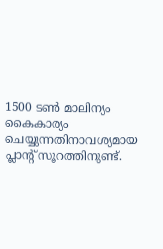1500 ടണ്‍ മാലിന്യം കൈകാര്യം ചെയ്യുന്നതിനാവശ്യമായ പ്ലാന്റ് സൂറത്തിനുണ്ട്.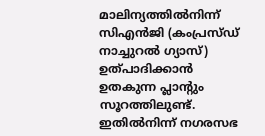മാലിന്യത്തില്‍നിന്ന് സിഎന്‍ജി (കംപ്രസ്ഡ് നാച്ചുറല്‍ ഗ്യാസ്) ഉത്പാദിക്കാന്‍ ഉതകുന്ന പ്ലാന്റും സൂറത്തിലുണ്ട്. ഇതില്‍നിന്ന് നഗരസഭ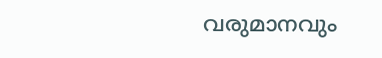വരുമാനവും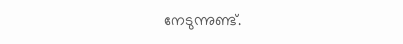നേടുന്നുണ്ട്.